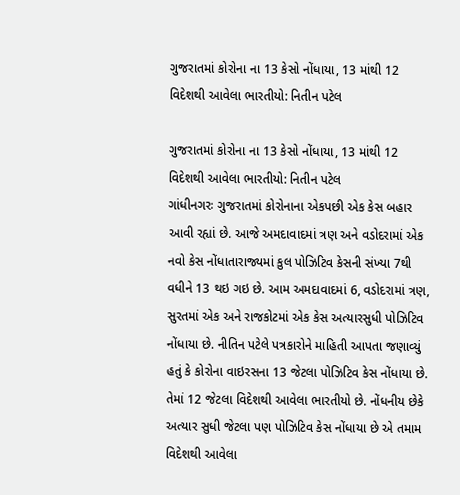ગુજરાતમાં કોરોના ના 13 કેસો નોંધાયા, 13 માંથી 12 વિદેશથી આવેલા ભારતીયો: નિતીન પટેલ

ગુજરાતમાં કોરોના ના 13 કેસો નોંધાયા, 13 માંથી 12 વિદેશથી આવેલા ભારતીયો: નિતીન પટેલ
ગાંધીનગરઃ ગુજરાતમાં કોરોનાના એકપછી એક કેસ બહાર આવી રહ્યાં છે. આજે અમદાવાદમાં ત્રણ અને વડોદરામાં એક નવો કેસ નોંધાતારાજ્યમાં કુલ પોઝિટિવ કેસની સંખ્યા 7થી વધીને 13 થઇ ગઇ છે. આમ અમદાવાદમાં 6, વડોદરામાં ત્રણ, સુરતમાં એક અને રાજકોટમાં એક કેસ અત્યારસુધી પોઝિટિવ નોંધાયા છે. નીતિન પટેલે પત્રકારોને માહિતી આપતા જણાવ્યું હતું કે કોરોના વાઇરસના 13 જેટલા પોઝિટિવ કેસ નોંધાયા છે. તેમાં 12 જેટલા વિદેશથી આવેલા ભારતીયો છે. નોંધનીય છેકે અત્યાર સુધી જેટલા પણ પોઝિટિવ કેસ નોંધાયા છે એ તમામ વિદેશથી આવેલા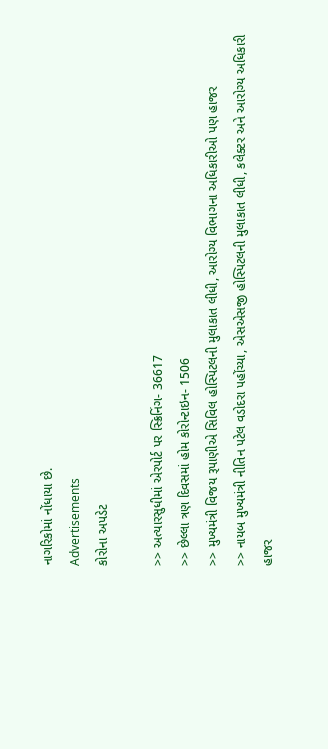નાગરિકોમાં નોંધાયા છે.
Advertisements
કોરોના અપડેટ

>> અત્યારસુધીમાં એરપોર્ટ પર સ્ક્રિનિંગ- 36617
>> છેલ્લા ત્રણ દિવસમાં હોમ કોરોન્ટાઇન- 1506
>> મુખ્યમંત્રી વિજય રૂપાણીએ સિવિલ હોસ્પિટલની મુલાકાત લીધી, આરોગ્ય વિભાગના અધિકારીઓ પણ હાજર
>> નાયબ મુખ્યમંત્રી નીતિન પટેલ વડોદરા પહોંચ્યા, એસએસજી હોસ્પિટલની મુલાકાત લીધી, કલેક્ટર અને આરોગ્ય અધિકારી હાજર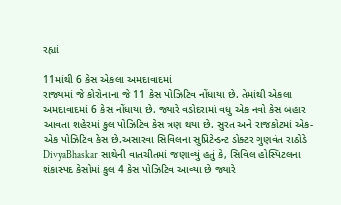રહ્યાં

11માંથી 6 કેસ એકલા અમદાવાદમાં
રાજ્યમાં જે કોરોનાના જે 11 કેસ પોઝિટિવ નોંધાયા છે. તેમાંથી એકલા અમદાવાદમાં 6 કેસ નોંધાયા છે. જ્યારે વડોદરામાં વધુ એક નવો કેસ બહાર આવતા શહેરમાં કુલ પોઝિટિવ કેસ ત્રણ થયા છે. સુરત અને રાજકોટમાં એક-એક પોઝિટિવ કેસ છે.અસારવા સિવિલના સુપ્રિટેન્ડન્ટ ડોક્ટર ગુણવંત રાઠોડે DivyaBhaskar સાથેની વાતચીતમાં જણાવ્યું હતું કે, સિવિલ હોસ્પિટલના શંકાસ્પદ કેસોમાં કુલ 4 કેસ પોઝિટિવ આવ્યા છે જ્યારે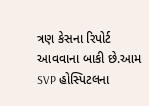ત્રણ કેસના રિપોર્ટ આવવાના બાકી છે.આમ SVP હોસ્પિટલના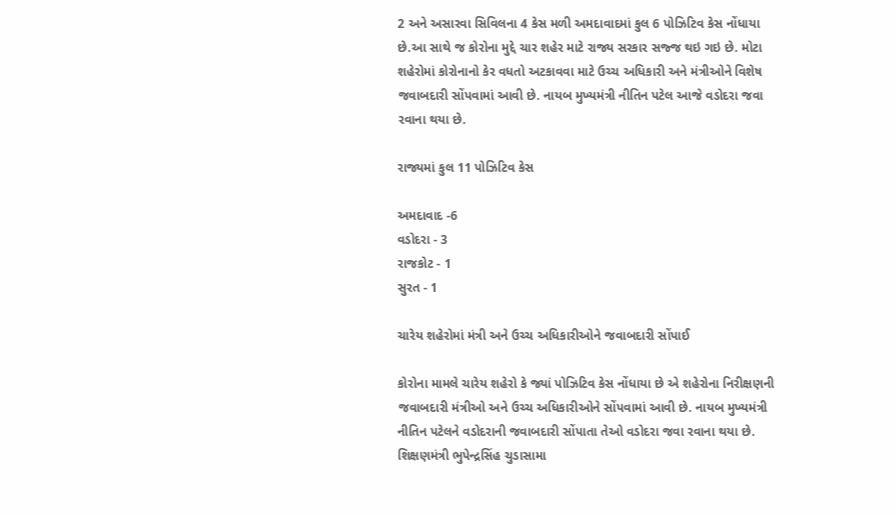2 અને અસારવા સિવિલના 4 કેસ મળી અમદાવાદમાં કુલ 6 પોઝિટિવ કેસ નોંધાયા છે.આ સાથે જ કોરોના મુદ્દે ચાર શહેર માટે રાજ્ય સરકાર સજ્જ થઇ ગઇ છે. મોટા શહેરોમાં કોરોનાનો કેર વધતો અટકાવવા માટે ઉચ્ચ અધિકારી અને મંત્રીઓને વિશેષ જવાબદારી સોંપવામાં આવી છે. નાયબ મુખ્યમંત્રી નીતિન પટેલ આજે વડોદરા જવા રવાના થયા છે.

રાજ્યમાં કુલ 11 પોઝિટિવ કેસ

અમદાવાદ -6
વડોદરા - 3
રાજકોટ - 1
સુરત - 1

ચારેય શહેરોમાં મંત્રી અને ઉચ્ચ અધિકારીઓને જવાબદારી સોંપાઈ

કોરોના મામલે ચારેય શહેરો કે જ્યાં પોઝિટિવ કેસ નોંધાયા છે એ શહેરોના નિરીક્ષણની જવાબદારી મંત્રીઓ અને ઉચ્ચ અધિકારીઓને સોંપવામાં આવી છે. નાયબ મુખ્યમંત્રી નીતિન પટેલને વડોદરાની જવાબદારી સોંપાતા તેઓ વડોદરા જવા રવાના થયા છે. શિક્ષણમંત્રી ભુપેન્દ્રસિંહ ચુડાસામા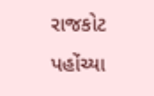રાજકોટ પહોંચ્યા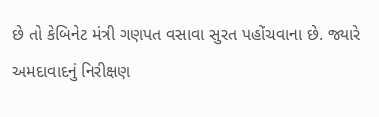છે તો કેબિનેટ મંત્રી ગણપત વસાવા સુરત પહોંચવાના છે. જ્યારે અમદાવાદનું નિરીક્ષણ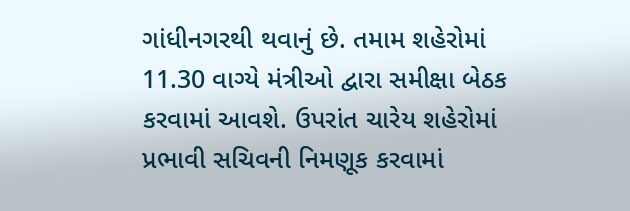ગાંધીનગરથી થવાનું છે. તમામ શહેરોમાં 11.30 વાગ્યે મંત્રીઓ દ્વારા સમીક્ષા બેઠક કરવામાં આવશે. ઉપરાંત ચારેય શહેરોમાં પ્રભાવી સચિવની નિમણૂક કરવામાં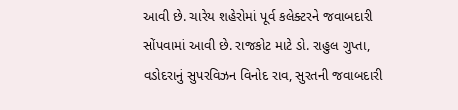આવી છે. ચારેય શહેરોમાં પૂર્વ કલેક્ટરને જવાબદારી સોંપવામાં આવી છે. રાજકોટ માટે ડો. રાહુલ ગુપ્તા, વડોદરાનું સુપરવિઝન વિનોદ રાવ, સુરતની જવાબદારી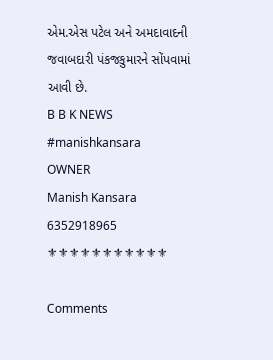એમ.એસ પટેલ અને અમદાવાદની જવાબદારી પંકજકુમારને સોંપવામાં આવી છે.
B B K NEWS
#manishkansara
OWNER
Manish Kansara
6352918965
⚜⚜⚜⚜⚜⚜⚜⚜⚜⚜⚜

Comments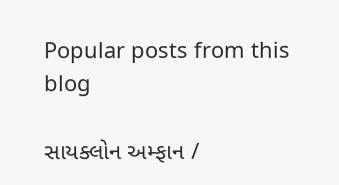Popular posts from this blog

સાયક્લોન અમ્ફાન /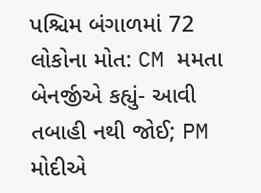પશ્ચિમ બંગાળમાં 72 લોકોના મોત: CM મમતા બેનર્જીએ કહ્યું- આવી તબાહી નથી જોઈ; PM મોદીએ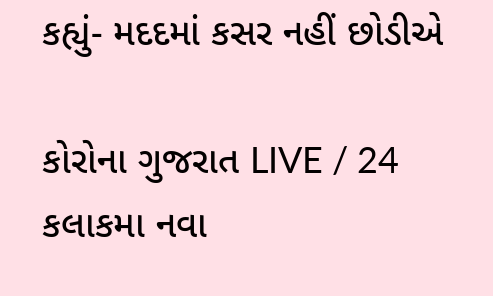કહ્યું- મદદમાં કસર નહીં છોડીએ

કોરોના ગુજરાત LIVE / 24 કલાકમા નવા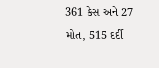361 કેસ અને 27 મોત, 515 દર્દી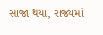સાજા થયા, રાજ્યમાં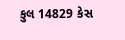કુલ 14829 કેસ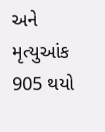અને મૃત્યુઆંક 905 થયો